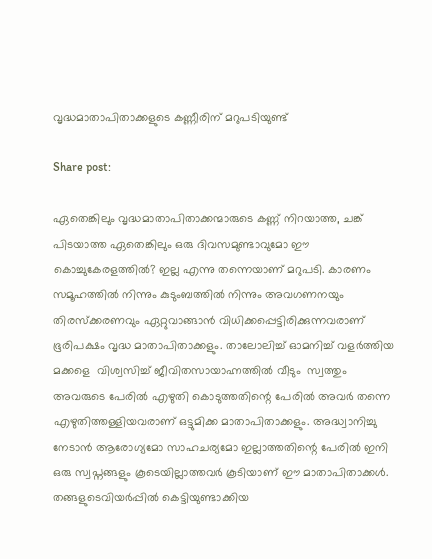വൃദ്ധമാതാപിതാക്കളുടെ കണ്ണീരിന് മറുപടിയുണ്ട്

Share post:

ഏതെങ്കിലും വൃദ്ധമാതാപിതാക്കന്മാരുടെ കണ്ണ് നിറയാത്ത, ചങ്ക് പിടയാത്ത ഏതെങ്കിലും ഒരു ദിവസമുണ്ടാവുമോ ഈ കൊച്ചുകേരളത്തിൽ? ഇല്ല എന്നു തന്നെയാണ് മറുപടി. കാരണം സമൂഹത്തിൽ നിന്നും കുടുംബത്തിൽ നിന്നും അവഗണനയും തിരസ്‌ക്കരണവും ഏറ്റുവാങ്ങാൻ വിധിക്കപ്പെട്ടിരിക്കുന്നവരാണ് ഭൂരിപക്ഷം വൃദ്ധ മാതാപിതാക്കളും. താലോലിച്ച് ഓമനിച്ച് വളർത്തിയ മക്കളെ  വിശ്വസിച്ച് ജീവിതസായാഹ്നത്തിൽ വീടും  സ്വത്തും അവരുടെ പേരിൽ എഴുതി കൊടുത്തതിന്റെ പേരിൽ അവർ തന്നെ എഴുതിത്തള്ളിയവരാണ് ഒട്ടുമിക്ക മാതാപിതാക്കളും. അദ്ധ്വാനിച്ചു നേടാൻ ആരോഗ്യമോ സാഹചര്യമോ ഇല്ലാത്തതിന്റെ പേരിൽ ഇനി ഒരു സ്വപ്നങ്ങളും കൂടെയില്ലാത്തവർ കൂടിയാണ് ഈ മാതാപിതാക്കൾ. തങ്ങളുടെവിയർപ്പിൽ കെട്ടിയുണ്ടാക്കിയ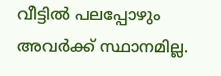വീട്ടിൽ പലപ്പോഴും അവർക്ക് സ്ഥാനമില്ല.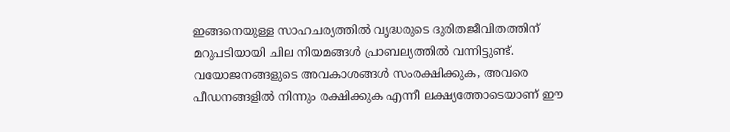ഇങ്ങനെയുള്ള സാഹചര്യത്തിൽ വൃദ്ധരുടെ ദുരിതജീവിതത്തിന് മറുപടിയായി ചില നിയമങ്ങൾ പ്രാബല്യത്തിൽ വന്നിട്ടുണ്ട്. വയോജനങ്ങളുടെ അവകാശങ്ങൾ സംരക്ഷിക്കുക, അവരെ പീഡനങ്ങളിൽ നിന്നും രക്ഷിക്കുക എന്നീ ലക്ഷ്യത്തോടെയാണ് ഈ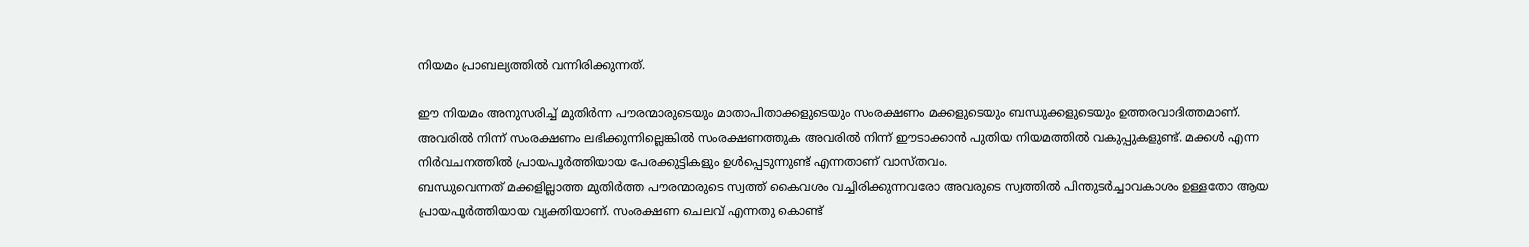നിയമം പ്രാബല്യത്തിൽ വന്നിരിക്കുന്നത്.

ഈ നിയമം അനുസരിച്ച് മുതിർന്ന പൗരന്മാരുടെയും മാതാപിതാക്കളുടെയും സംരക്ഷണം മക്കളുടെയും ബന്ധുക്കളുടെയും ഉത്തരവാദിത്തമാണ്. അവരിൽ നിന്ന് സംരക്ഷണം ലഭിക്കുന്നില്ലെങ്കിൽ സംരക്ഷണത്തുക അവരിൽ നിന്ന് ഈടാക്കാൻ പുതിയ നിയമത്തിൽ വകുപ്പുകളുണ്ട്. മക്കൾ എന്ന നിർവചനത്തിൽ പ്രായപൂർത്തിയായ പേരക്കുട്ടികളും ഉൾപ്പെടുന്നുണ്ട് എന്നതാണ് വാസ്തവം.
ബന്ധുവെന്നത് മക്കളില്ലാത്ത മുതിർത്ത പൗരന്മാരുടെ സ്വത്ത് കൈവശം വച്ചിരിക്കുന്നവരോ അവരുടെ സ്വത്തിൽ പിന്തുടർച്ചാവകാശം ഉള്ളതോ ആയ പ്രായപൂർത്തിയായ വ്യക്തിയാണ്. സംരക്ഷണ ചെലവ് എന്നതു കൊണ്ട്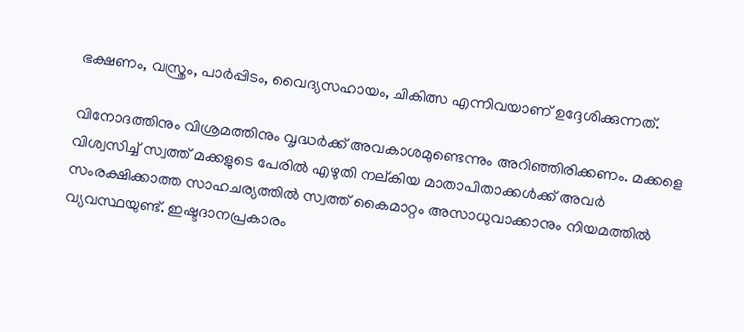ഭക്ഷണം, വസ്ത്രം, പാർപ്പിടം, വൈദ്യസഹായം, ചികിത്സ എന്നിവയാണ് ഉദ്ദേശിക്കുന്നത്.

വിനോദത്തിനും വിശ്രമത്തിനും വൃദ്ധർക്ക് അവകാശമുണ്ടെന്നും അറിഞ്ഞിരിക്കണം. മക്കളെ വിശ്വസിച്ച് സ്വത്ത് മക്കളുടെ പേരിൽ എഴുതി നല്കിയ മാതാപിതാക്കൾക്ക് അവർ സംരക്ഷിക്കാത്ത സാഹചര്യത്തിൽ സ്വത്ത് കൈമാറ്റം അസാധുവാക്കാനും നിയമത്തിൽ വ്യവസ്ഥയുണ്ട്. ഇഷ്ടദാനപ്രകാരം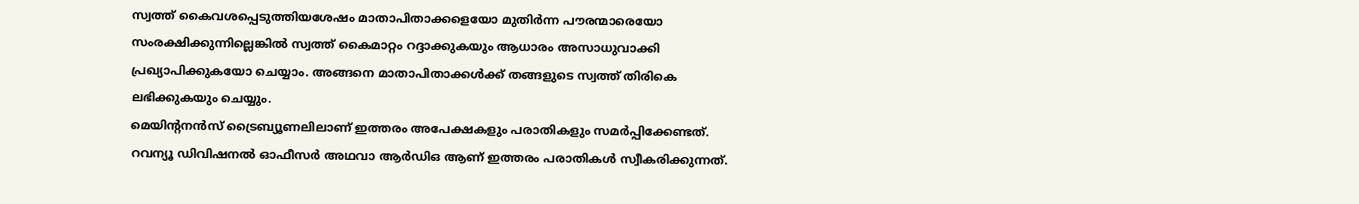സ്വത്ത് കൈവശപ്പെടുത്തിയശേഷം മാതാപിതാക്കളെയോ മുതിർന്ന പൗരന്മാരെയോ സംരക്ഷിക്കുന്നില്ലെങ്കിൽ സ്വത്ത് കൈമാറ്റം റദ്ദാക്കുകയും ആധാരം അസാധുവാക്കി പ്രഖ്യാപിക്കുകയോ ചെയ്യാം. അങ്ങനെ മാതാപിതാക്കൾക്ക് തങ്ങളുടെ സ്വത്ത് തിരികെ ലഭിക്കുകയും ചെയ്യും.
മെയിന്റനൻസ് ട്രൈബ്യൂണലിലാണ് ഇത്തരം അപേക്ഷകളും പരാതികളും സമർപ്പിക്കേണ്ടത്. റവന്യൂ ഡിവിഷനൽ ഓഫീസർ അഥവാ ആർഡിഒ ആണ് ഇത്തരം പരാതികൾ സ്വീകരിക്കുന്നത്.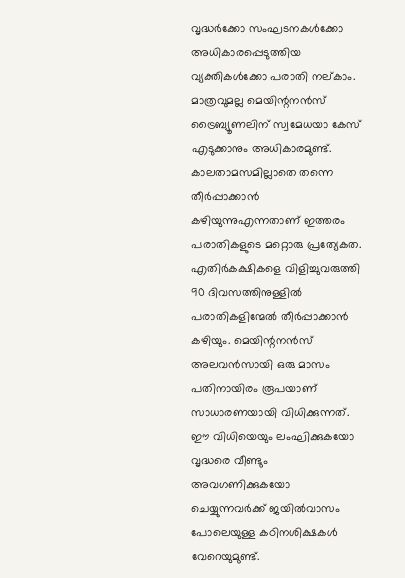വൃദ്ധർക്കോ സംഘടനകൾക്കോ അധികാരപ്പെടുത്തിയ വ്യക്തികൾക്കോ പരാതി നല്കാം. മാത്രവുമല്ല മെയിന്റനൻസ് ട്രൈബ്യൂണലിന് സ്വമേധയാ കേസ് എടുക്കാനും അധികാരമുണ്ട്. കാലതാമസമില്ലാതെ തന്നെ തീർപ്പാക്കാൻ കഴിയുന്നുഎന്നതാണ് ഇത്തരം പരാതികളുടെ മറ്റൊരു പ്രത്യേകത. എതിർകക്ഷികളെ വിളിച്ചുവരുത്തി 90 ദിവസത്തിനുള്ളിൽ പരാതികളിന്മേൽ തീർപ്പാക്കാൻ കഴിയും. മെയിന്റനൻസ് അലവൻസായി ഒരു മാസം പതിനായിരം രൂപയാണ് സാധാരണയായി വിധിക്കുന്നത്. ഈ വിധിയെയും ലംഘിക്കുകയോ വൃദ്ധരെ വീണ്ടും അവഗണിക്കുകയോ ചെയ്യുന്നവർക്ക് ജയിൽവാസം പോലെയുള്ള കഠിനശിക്ഷകൾ വേറെയുമുണ്ട്.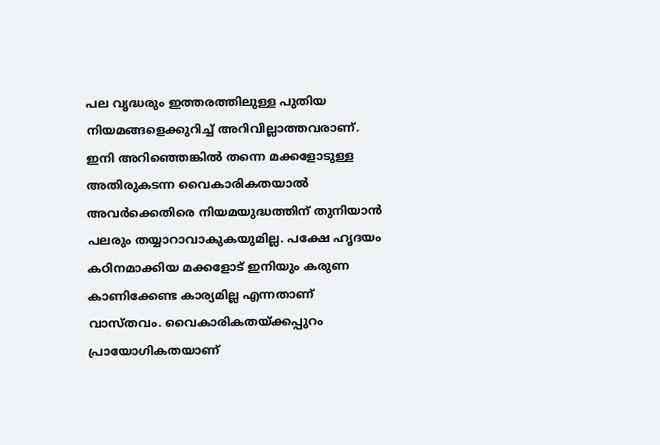പല വൃദ്ധരും ഇത്തരത്തിലുള്ള പുതിയ നിയമങ്ങളെക്കുറിച്ച് അറിവില്ലാത്തവരാണ്. ഇനി അറിഞ്ഞെങ്കിൽ തന്നെ മക്കളോടുള്ള അതിരുകടന്ന വൈകാരികതയാൽ അവർക്കെതിരെ നിയമയുദ്ധത്തിന് തുനിയാൻ പലരും തയ്യാറാവാകുകയുമില്ല. പക്ഷേ ഹൃദയം കഠിനമാക്കിയ മക്കളോട് ഇനിയും കരുണ കാണിക്കേണ്ട കാര്യമില്ല എന്നതാണ് വാസ്തവം. വൈകാരികതയ്ക്കപ്പുറം പ്രായോഗികതയാണ്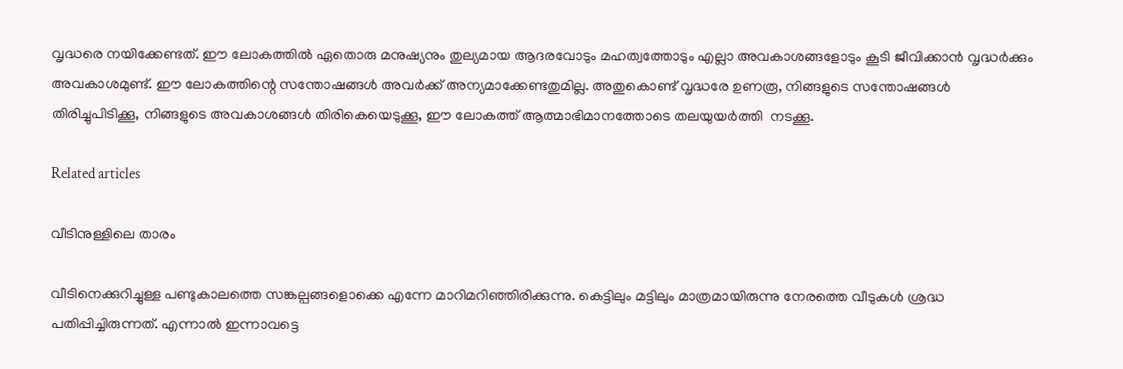വൃദ്ധരെ നയിക്കേണ്ടത്. ഈ ലോകത്തിൽ ഏതൊരു മനുഷ്യനും തുല്യമായ ആദരവോടും മഹത്വത്തോടും എല്ലാ അവകാശങ്ങളോടും കൂടി ജീവിക്കാൻ വൃദ്ധർക്കും അവകാശമുണ്ട്. ഈ ലോകത്തിന്റെ സന്തോഷങ്ങൾ അവർക്ക് അന്യമാക്കേണ്ടതുമില്ല. അതുകൊണ്ട് വൃദ്ധരേ ഉണരൂ, നിങ്ങളുടെ സന്തോഷങ്ങൾ തിരിച്ചുപിടിക്കൂ, നിങ്ങളുടെ അവകാശങ്ങൾ തിരികെയെടുക്കൂ, ഈ ലോകത്ത് ആത്മാഭിമാനത്തോടെ തലയുയർത്തി  നടക്കൂ.

Related articles

വീടിനുള്ളിലെ താരം

വീടിനെക്കുറിച്ചുള്ള പണ്ടുകാലത്തെ സങ്കല്പങ്ങളൊക്കെ എന്നേ മാറിമറിഞ്ഞിരിക്കുന്നു. കെട്ടിലും മട്ടിലും മാത്രമായിരുന്നു നേരത്തെ വീടുകൾ ശ്രദ്ധ പതിപ്പിച്ചിരുന്നത്. എന്നാൽ ഇന്നാവട്ടെ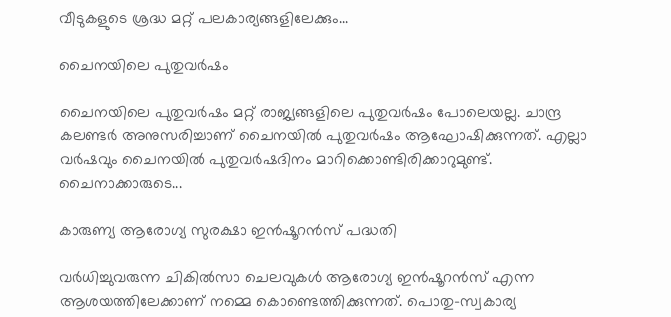വീടുകളുടെ ശ്രദ്ധ മറ്റ് പലകാര്യങ്ങളിലേക്കും...

ചൈനയിലെ പുതുവർഷം

ചൈനയിലെ പുതുവർഷം മറ്റ് രാജ്യങ്ങളിലെ പുതുവർഷം പോലെയല്ല. ചാന്ദ്ര കലണ്ടർ അനുസരിച്ചാണ് ചൈനയിൽ പുതുവർഷം ആഘോഷിക്കുന്നത്. എല്ലാ വർഷവും ചൈനയിൽ പുതുവർഷദിനം മാറിക്കൊണ്ടിരിക്കാറുമുണ്ട്. ചൈനാക്കാരുടെ...

കാരുണ്യ ആരോഗ്യ സുരക്ഷാ ഇൻഷൂറൻസ് പദ്ധതി

വർധിച്ചുവരുന്ന ചികിൽസാ ചെലവുകൾ ആരോഗ്യ ഇൻഷൂറൻസ് എന്ന ആശയത്തിലേക്കാണ് നമ്മെ കൊണ്ടെത്തിക്കുന്നത്. പൊതു-സ്വകാര്യ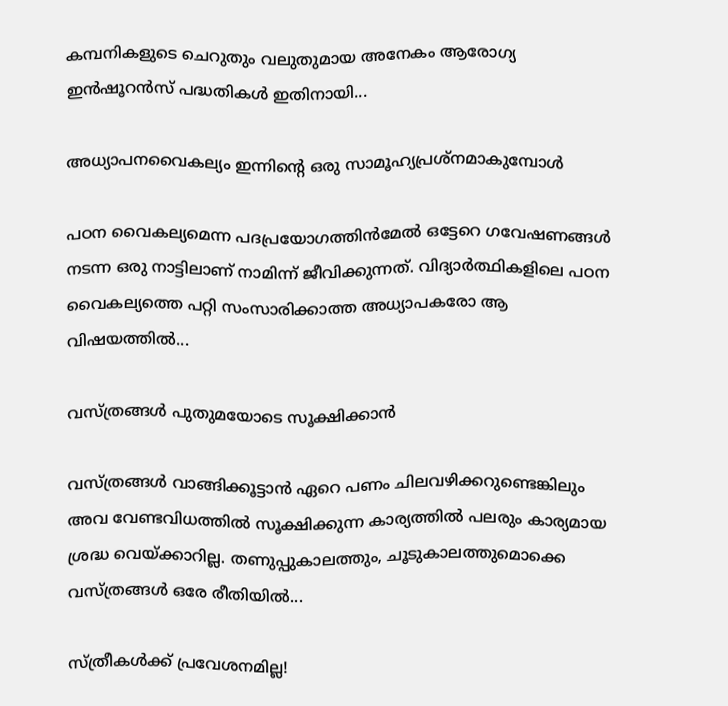കമ്പനികളുടെ ചെറുതും വലുതുമായ അനേകം ആരോഗ്യ ഇൻഷൂറൻസ് പദ്ധതികൾ ഇതിനായി...

അധ്യാപനവൈകല്യം ഇന്നിന്റെ ഒരു സാമൂഹ്യപ്രശ്നമാകുമ്പോൾ

പഠന വൈകല്യമെന്ന പദപ്രയോഗത്തിൻമേൽ ഒട്ടേറെ ഗവേഷണങ്ങൾ നടന്ന ഒരു നാട്ടിലാണ് നാമിന്ന് ജീവിക്കുന്നത്. വിദ്യാർത്ഥികളിലെ പഠന വൈകല്യത്തെ പറ്റി സംസാരിക്കാത്ത അധ്യാപകരോ ആ വിഷയത്തിൽ...

വസ്ത്രങ്ങള്‍ പുതുമയോടെ സൂക്ഷിക്കാന്‍

വസ്ത്രങ്ങള്‍ വാങ്ങിക്കൂട്ടാന്‍ ഏറെ പണം ചിലവഴിക്കറുണ്ടെങ്കിലും അവ വേണ്ടവിധത്തില്‍ സൂക്ഷിക്കുന്ന കാര്യത്തില്‍ പലരും കാര്യമായ ശ്രദ്ധ വെയ്ക്കാറില്ല. തണുപ്പുകാലത്തും, ചൂടുകാലത്തുമൊക്കെ വസ്ത്രങ്ങള്‍ ഒരേ രീതിയില്‍...

സ്ത്രീകൾക്ക് പ്രവേശനമില്ല!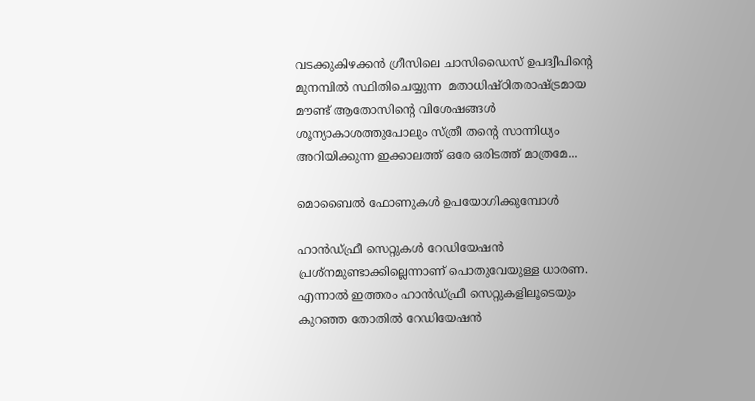വടക്കുകിഴക്കൻ ഗ്രീസിലെ ചാസിഡൈസ് ഉപദ്വീപിന്റെ മുനമ്പിൽ സ്ഥിതിചെയ്യുന്ന  മതാധിഷ്ഠിതരാഷ്ട്രമായ മൗണ്ട് ആതോസിന്റെ വിശേഷങ്ങൾ ശൂന്യാകാശത്തുപോലും സ്ത്രീ തന്റെ സാന്നിധ്യം അറിയിക്കുന്ന ഇക്കാലത്ത് ഒരേ ഒരിടത്ത് മാത്രമേ...

മൊബൈല്‍ ഫോണുകള്‍ ഉപയോഗിക്കുമ്പോള്‍

ഹാന്‍ഡ്ഫ്രീ സെറ്റുകള്‍ റേഡിയേഷന്‍ പ്രശ്നമുണ്ടാക്കില്ലെന്നാണ് പൊതുവേയുള്ള ധാരണ. എന്നാല്‍ ഇത്തരം ഹാന്‍ഡ്ഫ്രീ സെറ്റുകളിലൂടെയും കുറഞ്ഞ തോതില്‍ റേഡിയേഷന്‍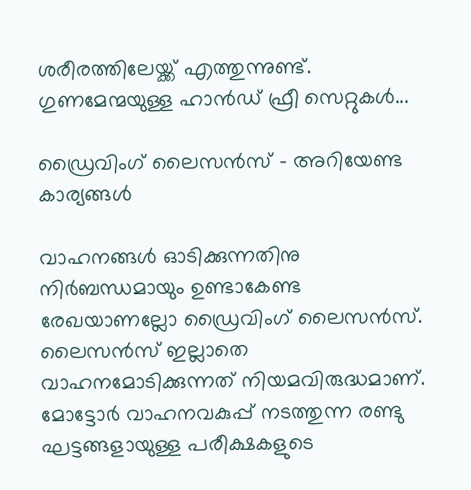ശരീരത്തിലേയ്ക്ക് എത്തുന്നുണ്ട്. ഗുണമേന്മയുള്ള ഹാന്‍ഡ് ഫ്രീ സെറ്റുകള്‍...

ഡ്രൈവിംഗ് ലൈസന്‍സ് – അറിയേണ്ട കാര്യങ്ങള്‍

വാഹനങ്ങള്‍ ഓടിക്കുന്നതിനു നിര്‍ബന്ധമായും ഉണ്ടാകേണ്ട രേഖയാണല്ലോ ഡ്രൈവിംഗ് ലൈസന്‍സ്. ലൈസന്‍സ് ഇല്ലാതെ വാഹനമോടിക്കുന്നത് നിയമവിരുദ്ധമാണ്. മോട്ടോര്‍ വാഹനവകുപ്പ് നടത്തുന്ന രണ്ടു ഘട്ടങ്ങളായുള്ള പരീക്ഷകളുടെ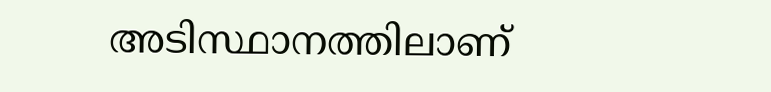അടിസ്ഥാനത്തിലാണ്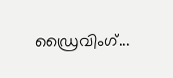ഡ്രൈവിംഗ്...